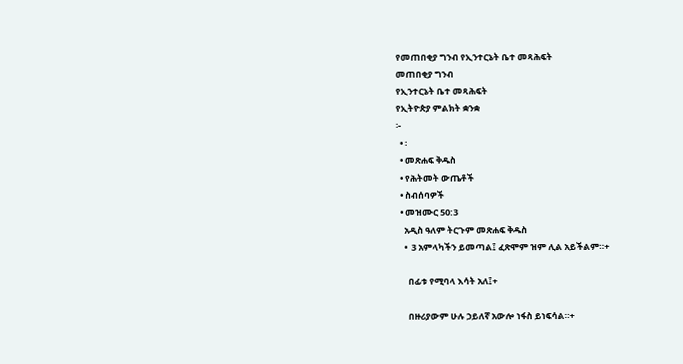የመጠበቂያ ግንብ የኢንተርኔት ቤተ መጻሕፍት
መጠበቂያ ግንብ
የኢንተርኔት ቤተ መጻሕፍት
የኢትዮጵያ ምልክት ቋንቋ
፦
  • ፡
  • መጽሐፍ ቅዱስ
  • የሕትመት ውጤቶች
  • ስብሰባዎች
  • መዝሙር 50:3
    አዲስ ዓለም ትርጉም መጽሐፍ ቅዱስ
    •  3 አምላካችን ይመጣል፤ ፈጽሞም ዝም ሊል አይችልም።+

      በፊቱ የሚባላ እሳት አለ፤+

      በዙሪያውም ሁሉ ኃይለኛ አውሎ ነፋስ ይነፍሳል።+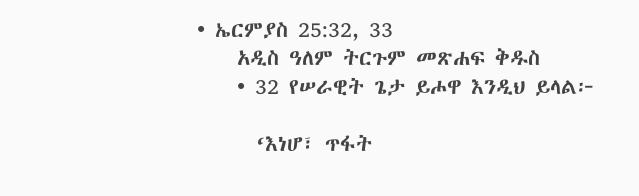• ኤርምያስ 25:32, 33
    አዲስ ዓለም ትርጉም መጽሐፍ ቅዱስ
    • 32 የሠራዊት ጌታ ይሖዋ እንዲህ ይላል፦

      ‘እነሆ፣ ጥፋት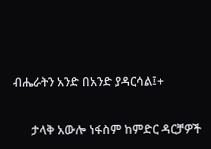ብሔራትን አንድ በአንድ ያዳርሳል፤+

      ታላቅ አውሎ ነፋስም ከምድር ዳርቻዎች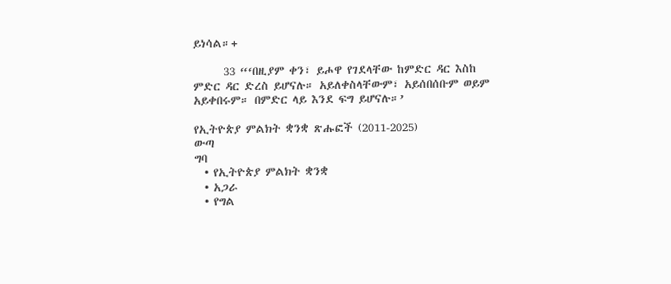ይነሳል።+

      33 “‘በዚያም ቀን፣ ይሖዋ የገደላቸው ከምድር ዳር እስከ ምድር ዳር ድረስ ይሆናሉ። አይለቀስላቸውም፣ አይሰበሰቡም ወይም አይቀበሩም። በምድር ላይ እንደ ፍግ ይሆናሉ።’

የኢትዮጵያ ምልክት ቋንቋ ጽሑፎች (2011-2025)
ውጣ
ግባ
  • የኢትዮጵያ ምልክት ቋንቋ
  • አጋራ
  • የግል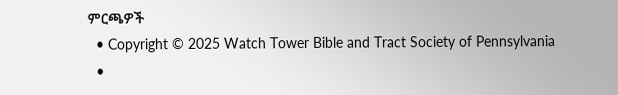ምርጫዎች
  • Copyright © 2025 Watch Tower Bible and Tract Society of Pennsylvania
  •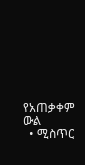የአጠቃቀም ውል
  • ሚስጥር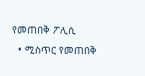የመጠበቅ ፖሊሲ
  • ሚስጥር የመጠበቅ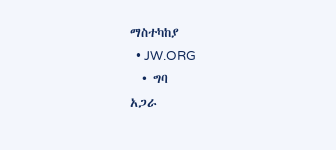ማስተካከያ
  • JW.ORG
  • ግባ
አጋራ